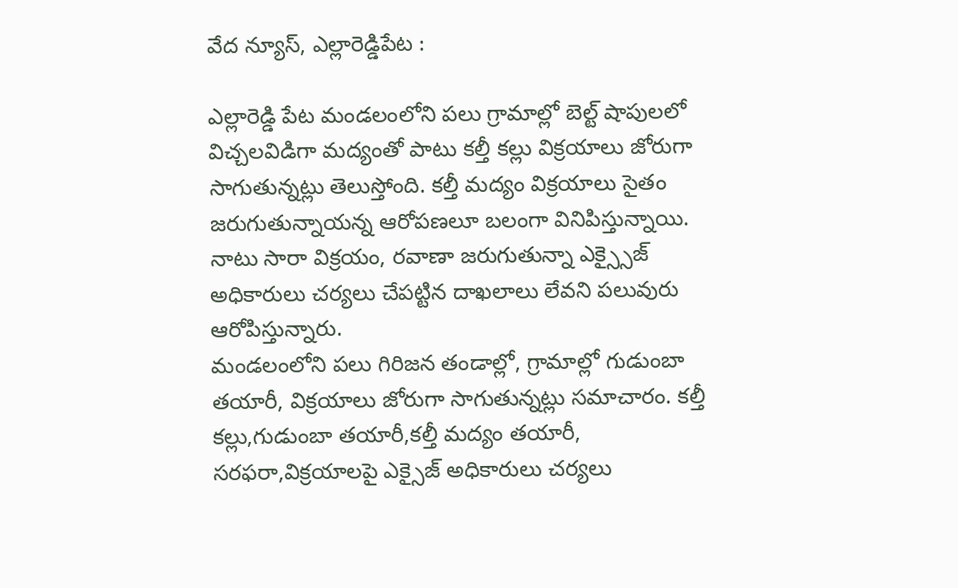వేద న్యూస్, ఎల్లారెడ్డిపేట :

ఎల్లారెడ్డి పేట మండలంలోని పలు గ్రామాల్లో బెల్ట్ షాపులలో విచ్చలవిడిగా మద్యంతో పాటు కల్తీ కల్లు విక్రయాలు జోరుగా సాగుతున్నట్లు తెలుస్తోంది. కల్తీ మద్యం విక్రయాలు సైతం జరుగుతున్నాయన్న ఆరోపణలూ బలంగా వినిపిస్తున్నాయి. నాటు సారా విక్రయం, రవాణా జరుగుతున్నా ఎక్స్సైజ్ అధికారులు చర్యలు చేపట్టిన దాఖలాలు లేవని పలువురు ఆరోపిస్తున్నారు.
మండలంలోని పలు గిరిజన తండాల్లో, గ్రామాల్లో గుడుంబా తయారీ, విక్రయాలు జోరుగా సాగుతున్నట్లు సమాచారం. కల్తీ కల్లు,గుడుంబా తయారీ,కల్తీ మద్యం తయారీ, సరఫరా,విక్రయాలపై ఎక్సైజ్ అధికారులు చర్యలు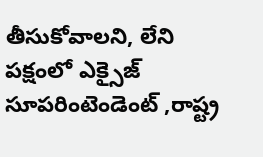తీసుకోవాలని, లేని పక్షంలో ఎక్సైజ్ సూపరింటెండెంట్ ,రాష్ట్ర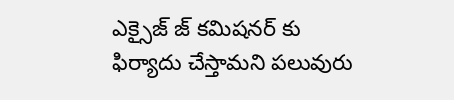ఎక్సైజ్ జ్ కమిషనర్ కు ఫిర్యాదు చేస్తామని పలువురు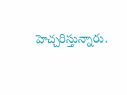హెచ్చరిస్తున్నారు.